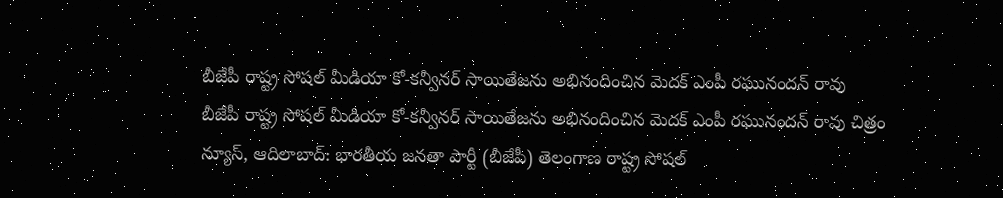బీజేపీ రాష్ట్ర సోషల్ మీడియా కో-కన్వీనర్ సాయితేజను అభినందించిన మెదక్ ఎంపీ రఘునందన్ రావు
బీజేపీ రాష్ట్ర సోషల్ మీడియా కో-కన్వీనర్ సాయితేజను అభినందించిన మెదక్ ఎంపీ రఘునందన్ రావు చిత్రం న్యూస్, ఆదిలాబాద్: భారతీయ జనతా పార్టీ (బీజేపీ) తెలంగాణ రాష్ట్ర సోషల్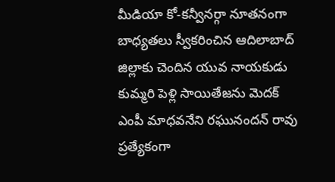మీడియా కో-కన్వీనర్గా నూతనంగా బాధ్యతలు స్వీకరించిన ఆదిలాబాద్ జిల్లాకు చెందిన యువ నాయకుడు కుమ్మరి పెళ్లి సాయితేజను మెదక్ ఎంపీ మాధవనేని రఘునందన్ రావు ప్రత్యేకంగా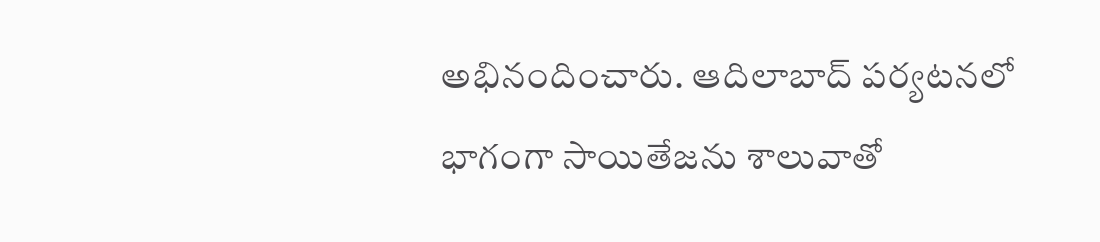అభినందించారు. ఆదిలాబాద్ పర్యటనలో భాగంగా సాయితేజను శాలువాతో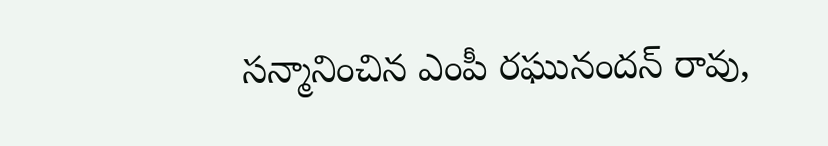సన్మానించిన ఎంపీ రఘునందన్ రావు,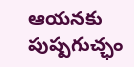ఆయనకు పుష్పగుచ్ఛం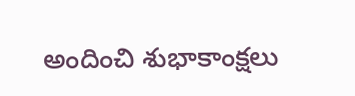అందించి శుభాకాంక్షలు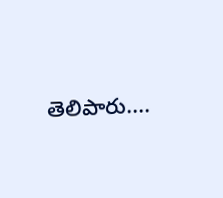తెలిపారు....